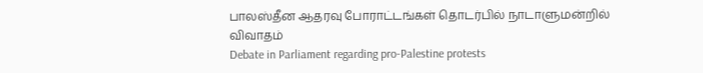பாலஸ்தீன ஆதரவு போராட்டங்கள் தொடர்பில் நாடாளுமன்றில் விவாதம்
Debate in Parliament regarding pro-Palestine protests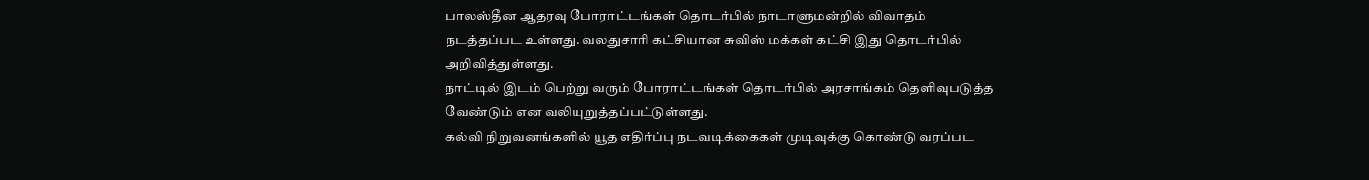பாலஸ்தீன ஆதரவு போராட்டங்கள் தொடர்பில் நாடாளுமன்றில் விவாதம் நடத்தப்பட உள்ளது. வலதுசாரி கட்சியான சுவிஸ் மக்கள் கட்சி இது தொடர்பில் அறிவித்துள்ளது.
நாட்டில் இடம் பெற்று வரும் போராட்டங்கள் தொடர்பில் அரசாங்கம் தெளிவுபடுத்த வேண்டும் என வலியுறுத்தப்பட்டுள்ளது.
கல்வி நிறுவனங்களில் யூத எதிர்ப்பு நடவடிக்கைகள் முடிவுக்கு கொண்டு வரப்பட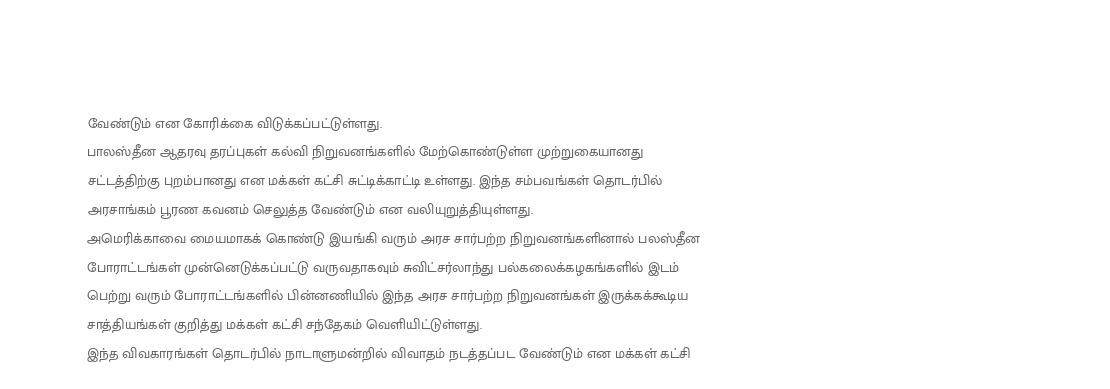வேண்டும் என கோரிக்கை விடுக்கப்பட்டுள்ளது.
பாலஸ்தீன ஆதரவு தரப்புகள் கல்வி நிறுவனங்களில் மேற்கொண்டுள்ள முற்றுகையானது சட்டத்திற்கு புறம்பானது என மக்கள் கட்சி சுட்டிக்காட்டி உள்ளது. இந்த சம்பவங்கள் தொடர்பில் அரசாங்கம் பூரண கவனம் செலுத்த வேண்டும் என வலியுறுத்தியுள்ளது.
அமெரிக்காவை மையமாகக் கொண்டு இயங்கி வரும் அரச சார்பற்ற நிறுவனங்களினால் பலஸ்தீன போராட்டங்கள் முன்னெடுக்கப்பட்டு வருவதாகவும் சுவிட்சர்லாந்து பல்கலைக்கழகங்களில் இடம் பெற்று வரும் போராட்டங்களில் பின்னணியில் இந்த அரச சார்பற்ற நிறுவனங்கள் இருக்கக்கூடிய சாத்தியங்கள் குறித்து மக்கள் கட்சி சந்தேகம் வெளியிட்டுள்ளது.
இந்த விவகாரங்கள் தொடர்பில் நாடாளுமன்றில் விவாதம் நடத்தப்பட வேண்டும் என மக்கள் கட்சி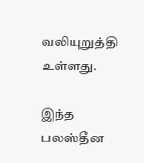வலியுறுத்தி உள்ளது.

இந்த பலஸ்தீன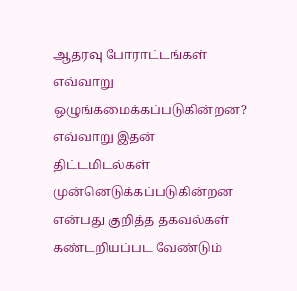ஆதரவு போராட்டங்கள் எவ்வாறு ஒழுங்கமைக்கப்படுகின்றன? எவ்வாறு இதன் திட்டமிடல்கள் முன்னெடுக்கப்படுகின்றன என்பது குறித்த தகவல்கள் கண்டறியப்பட வேண்டும்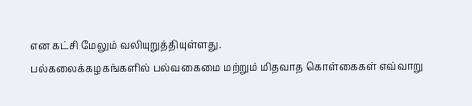என கட்சி மேலும் வலியுறுத்தியுள்ளது.
பல்கலைக்கழகங்களில் பல்வகைமை மற்றும் மிதவாத கொள்கைகள் எவ்வாறு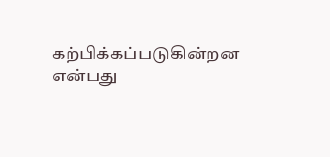கற்பிக்கப்படுகின்றன என்பது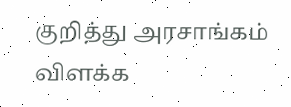குறித்து அரசாங்கம் விளக்க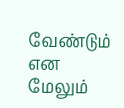வேண்டும் என மேலும்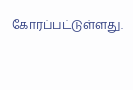கோரப்பட்டுள்ளது.